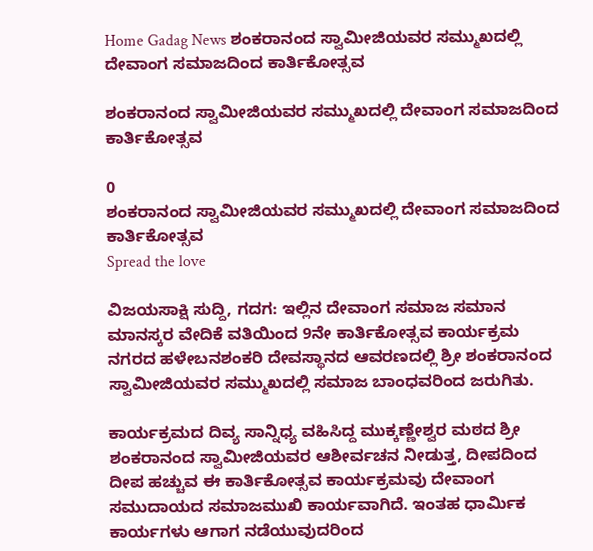Home Gadag News ಶಂಕರಾನಂದ ಸ್ವಾಮೀಜಿಯವರ ಸಮ್ಮುಖದಲ್ಲಿ ದೇವಾಂಗ ಸಮಾಜದಿಂದ ಕಾರ್ತಿಕೋತ್ಸವ

ಶಂಕರಾನಂದ ಸ್ವಾಮೀಜಿಯವರ ಸಮ್ಮುಖದಲ್ಲಿ ದೇವಾಂಗ ಸಮಾಜದಿಂದ ಕಾರ್ತಿಕೋತ್ಸವ

0
ಶಂಕರಾನಂದ ಸ್ವಾಮೀಜಿಯವರ ಸಮ್ಮುಖದಲ್ಲಿ ದೇವಾಂಗ ಸಮಾಜದಿಂದ ಕಾರ್ತಿಕೋತ್ಸವ
Spread the love

ವಿಜಯಸಾಕ್ಷಿ ಸುದ್ದಿ, ಗದಗ: ಇಲ್ಲಿನ ದೇವಾಂಗ ಸಮಾಜ ಸಮಾನ ಮಾನಸ್ಕರ ವೇದಿಕೆ ವತಿಯಿಂದ 9ನೇ ಕಾರ್ತಿಕೋತ್ಸವ ಕಾರ್ಯಕ್ರಮ ನಗರದ ಹಳೇಬನಶಂಕರಿ ದೇವಸ್ಥಾನದ ಆವರಣದಲ್ಲಿ ಶ್ರೀ ಶಂಕರಾನಂದ ಸ್ವಾಮೀಜಿಯವರ ಸಮ್ಮುಖದಲ್ಲಿ ಸಮಾಜ ಬಾಂಧವರಿಂದ ಜರುಗಿತು.

ಕಾರ್ಯಕ್ರಮದ ದಿವ್ಯ ಸಾನ್ನಿಧ್ಯ ವಹಿಸಿದ್ದ ಮುಕ್ಕಣ್ಣೇಶ್ವರ ಮಠದ ಶ್ರೀ ಶಂಕರಾನಂದ ಸ್ವಾಮೀಜಿಯವರ ಆಶೀರ್ವಚನ ನೀಡುತ್ತ, ದೀಪದಿಂದ ದೀಪ ಹಚ್ಚುವ ಈ ಕಾರ್ತಿಕೋತ್ಸವ ಕಾರ್ಯಕ್ರಮವು ದೇವಾಂಗ ಸಮುದಾಯದ ಸಮಾಜಮುಖಿ ಕಾರ್ಯವಾಗಿದೆ. ಇಂತಹ ಧಾರ್ಮಿಕ ಕಾರ್ಯಗಳು ಆಗಾಗ ನಡೆಯುವುದರಿಂದ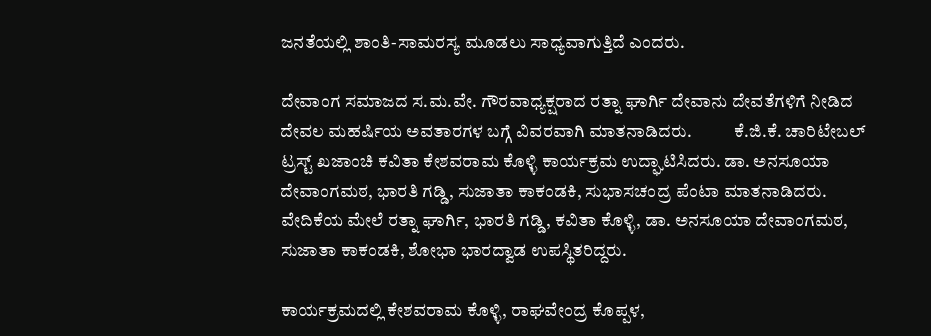ಜನತೆಯಲ್ಲಿ ಶಾಂತಿ-ಸಾಮರಸ್ಯ ಮೂಡಲು ಸಾಧ್ಯವಾಗುತ್ತಿದೆ ಎಂದರು.

ದೇವಾಂಗ ಸಮಾಜದ ಸ.ಮ.ವೇ. ಗೌರವಾಧ್ಯಕ್ಷರಾದ ರತ್ನಾ ಘಾರ್ಗಿ ದೇವಾನು ದೇವತೆಗಳಿಗೆ ನೀಡಿದ ದೇವಲ ಮಹರ್ಷಿಯ ಅವತಾರಗಳ ಬಗ್ಗೆ ವಿವರವಾಗಿ ಮಾತನಾಡಿದರು.            ಕೆ.ಜಿ.ಕೆ. ಚಾರಿಟೇಬಲ್ ಟ್ರಸ್ಟ್ ಖಜಾಂಚಿ ಕವಿತಾ ಕೇಶವರಾಮ ಕೊಳ್ಳಿ ಕಾರ್ಯಕ್ರಮ ಉದ್ಘಾಟಿಸಿದರು. ಡಾ. ಅನಸೂಯಾ ದೇವಾಂಗಮಠ, ಭಾರತಿ ಗಡ್ಡಿ, ಸುಜಾತಾ ಕಾಕಂಡಕಿ, ಸುಭಾಸಚಂದ್ರ ಪೆಂಟಾ ಮಾತನಾಡಿದರು. ವೇದಿಕೆಯ ಮೇಲೆ ರತ್ನಾ ಘಾರ್ಗಿ, ಭಾರತಿ ಗಡ್ಡಿ, ಕವಿತಾ ಕೊಳ್ಳಿ, ಡಾ. ಅನಸೂಯಾ ದೇವಾಂಗಮಠ, ಸುಜಾತಾ ಕಾಕಂಡಕಿ, ಶೋಭಾ ಭಾರದ್ವಾಡ ಉಪಸ್ಥಿತರಿದ್ದರು.

ಕಾರ್ಯಕ್ರಮದಲ್ಲಿ ಕೇಶವರಾಮ ಕೊಳ್ಳಿ, ರಾಘವೇಂದ್ರ ಕೊಪ್ಪಳ,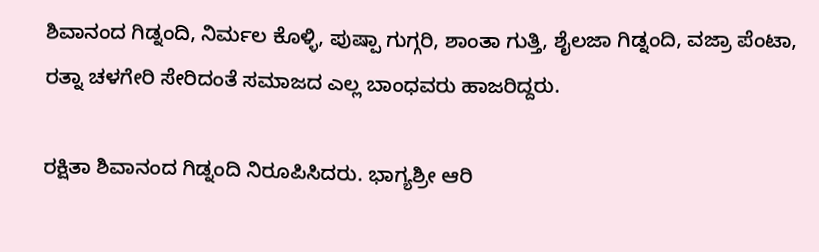ಶಿವಾನಂದ ಗಿಡ್ನಂದಿ, ನಿರ್ಮಲ ಕೊಳ್ಳಿ, ಪುಷ್ಪಾ ಗುಗ್ಗರಿ, ಶಾಂತಾ ಗುತ್ತಿ, ಶೈಲಜಾ ಗಿಡ್ನಂದಿ, ವಜ್ರಾ ಪೆಂಟಾ, ರತ್ನಾ ಚಳಗೇರಿ ಸೇರಿದಂತೆ ಸಮಾಜದ ಎಲ್ಲ ಬಾಂಧವರು ಹಾಜರಿದ್ದರು.

ರಕ್ಷಿತಾ ಶಿವಾನಂದ ಗಿಡ್ನಂದಿ ನಿರೂಪಿಸಿದರು. ಭಾಗ್ಯಶ್ರೀ ಆರಿ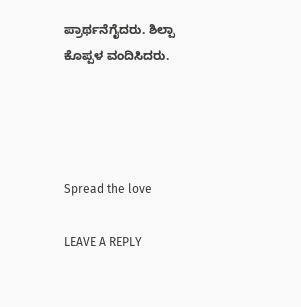ಪ್ರಾರ್ಥನೆಗೈದರು. ಶಿಲ್ಪಾ ಕೊಪ್ಪಳ ವಂದಿಸಿದರು.




Spread the love

LEAVE A REPLY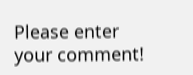Please enter your comment!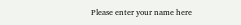Please enter your name here